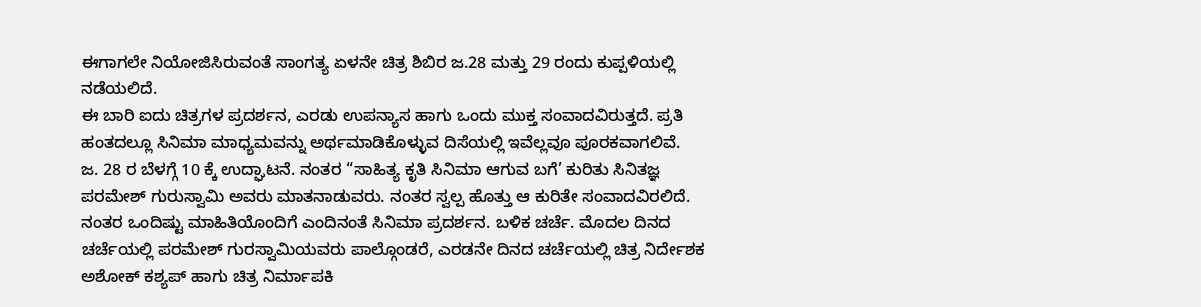ಈಗಾಗಲೇ ನಿಯೋಜಿಸಿರುವಂತೆ ಸಾಂಗತ್ಯ ಏಳನೇ ಚಿತ್ರ ಶಿಬಿರ ಜ.28 ಮತ್ತು 29 ರಂದು ಕುಪ್ಪಳಿಯಲ್ಲಿ ನಡೆಯಲಿದೆ.
ಈ ಬಾರಿ ಐದು ಚಿತ್ರಗಳ ಪ್ರದರ್ಶನ, ಎರಡು ಉಪನ್ಯಾಸ ಹಾಗು ಒಂದು ಮುಕ್ತ ಸಂವಾದವಿರುತ್ತದೆ. ಪ್ರತಿ ಹಂತದಲ್ಲೂ ಸಿನಿಮಾ ಮಾಧ್ಯಮವನ್ನು ಅರ್ಥಮಾಡಿಕೊಳ್ಳುವ ದಿಸೆಯಲ್ಲಿ ಇವೆಲ್ಲವೂ ಪೂರಕವಾಗಲಿವೆ.
ಜ. 28 ರ ಬೆಳಗ್ಗೆ 10 ಕ್ಕೆ ಉದ್ಘಾಟನೆ. ನಂತರ “ಸಾಹಿತ್ಯ ಕೃತಿ ಸಿನಿಮಾ ಆಗುವ ಬಗೆ’ ಕುರಿತು ಸಿನಿತಜ್ಞ ಪರಮೇಶ್ ಗುರುಸ್ವಾಮಿ ಅವರು ಮಾತನಾಡುವರು. ನಂತರ ಸ್ವಲ್ಪ ಹೊತ್ತು ಆ ಕುರಿತೇ ಸಂವಾದವಿರಲಿದೆ.
ನಂತರ ಒಂದಿಷ್ಟು ಮಾಹಿತಿಯೊಂದಿಗೆ ಎಂದಿನಂತೆ ಸಿನಿಮಾ ಪ್ರದರ್ಶನ. ಬಳಿಕ ಚರ್ಚೆ. ಮೊದಲ ದಿನದ ಚರ್ಚೆಯಲ್ಲಿ ಪರಮೇಶ್ ಗುರಸ್ವಾಮಿಯವರು ಪಾಲ್ಗೊಂಡರೆ, ಎರಡನೇ ದಿನದ ಚರ್ಚೆಯಲ್ಲಿ ಚಿತ್ರ ನಿರ್ದೇಶಕ ಅಶೋಕ್ ಕಶ್ಯಪ್ ಹಾಗು ಚಿತ್ರ ನಿರ್ಮಾಪಕಿ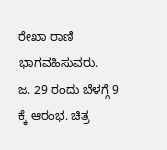ರೇಖಾ ರಾಣಿ ಭಾಗವಹಿಸುವರು.
ಜ. 29 ರಂದು ಬೆಳಗ್ಗೆ 9 ಕ್ಕೆ ಆರಂಭ. ಚಿತ್ರ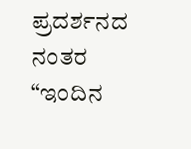ಪ್ರದರ್ಶನದ ನಂತರ “ಇಂದಿನ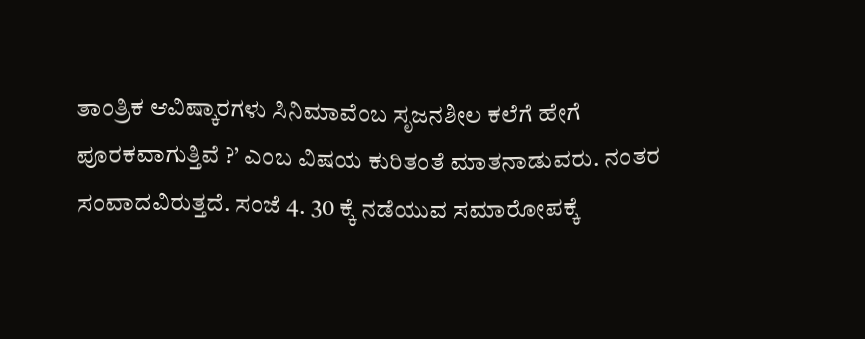ತಾಂತ್ರಿಕ ಆವಿಷ್ಕಾರಗಳು ಸಿನಿಮಾವೆಂಬ ಸೃಜನಶೀಲ ಕಲೆಗೆ ಹೇಗೆ ಪೂರಕವಾಗುತ್ತಿವೆ ?’ ಎಂಬ ವಿಷಯ ಕುರಿತಂತೆ ಮಾತನಾಡುವರು. ನಂತರ ಸಂವಾದವಿರುತ್ತದೆ. ಸಂಜೆ 4. 30 ಕ್ಕೆ ನಡೆಯುವ ಸಮಾರೋಪಕ್ಕೆ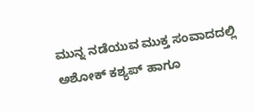ಮುನ್ನ ನಡೆಯುವ ಮುಕ್ತ ಸಂವಾದದಲ್ಲಿ ಅಶೋಕ್ ಕಶ್ಯಪ್ ಹಾಗೂ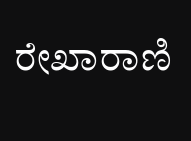ರೇಖಾರಾಣಿ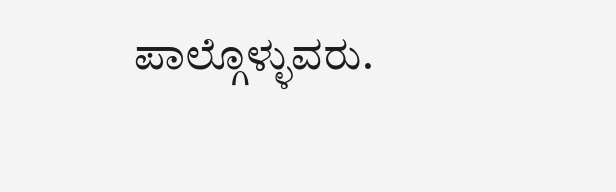ಪಾಲ್ಗೊಳ್ಳುವರು.